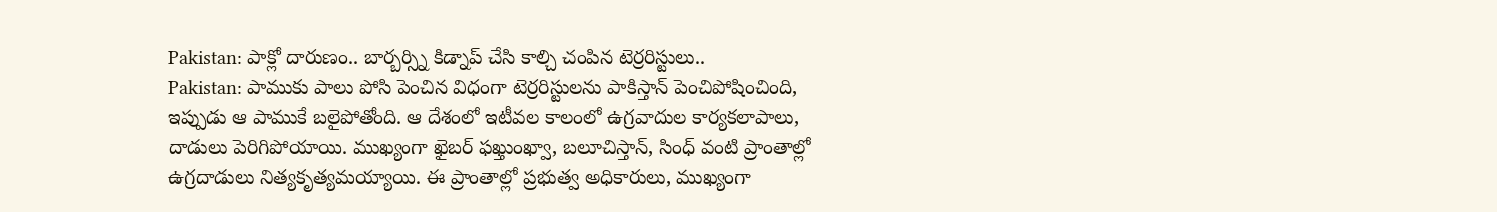Pakistan: పాక్లో దారుణం.. బార్బర్స్ని కిడ్నాప్ చేసి కాల్చి చంపిన టెర్రరిస్టులు..
Pakistan: పాముకు పాలు పోసి పెంచిన విధంగా టెర్రరిస్టులను పాకిస్తాన్ పెంచిపోషించింది, ఇప్పుడు ఆ పాముకే బలైపోతోంది. ఆ దేశంలో ఇటీవల కాలంలో ఉగ్రవాదుల కార్యకలాపాలు, దాడులు పెరిగిపోయాయి. ముఖ్యంగా ఖైబర్ ఫఖ్తుంఖ్వా, బలూచిస్తాన్, సింధ్ వంటి ప్రాంతాల్లో ఉగ్రదాడులు నిత్యకృత్యమయ్యాయి. ఈ ప్రాంతాల్లో ప్రభుత్వ అధికారులు, ముఖ్యంగా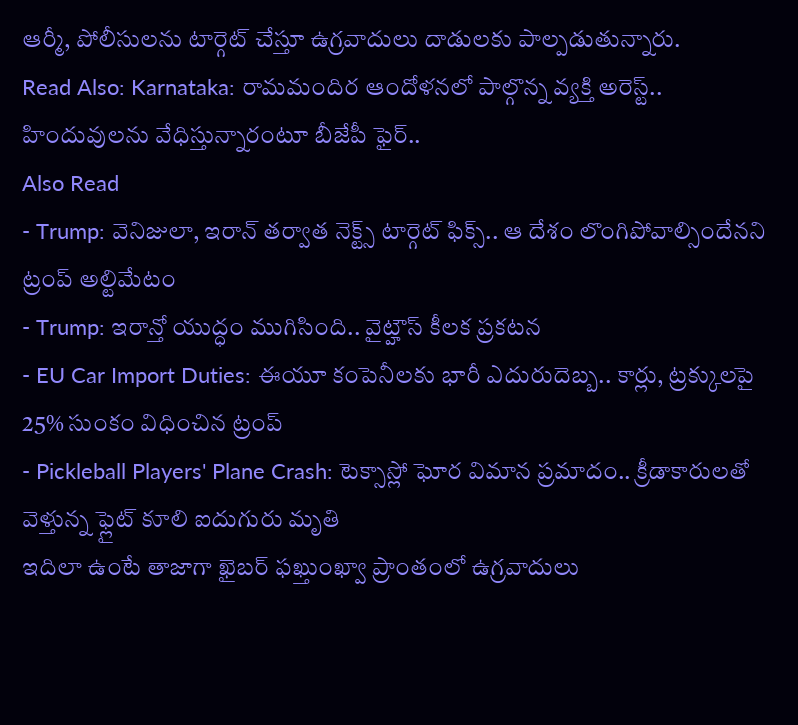ఆర్మీ, పోలీసులను టార్గెట్ చేస్తూ ఉగ్రవాదులు దాడులకు పాల్పడుతున్నారు.
Read Also: Karnataka: రామమందిర ఆందోళనలో పాల్గొన్న వ్యక్తి అరెస్ట్.. హిందువులను వేధిస్తున్నారంటూ బీజేపీ ఫైర్..
Also Read
- Trump: వెనిజులా, ఇరాన్ తర్వాత నెక్ట్స్ టార్గెట్ ఫిక్స్.. ఆ దేశం లొంగిపోవాల్సిందేనని ట్రంప్ అల్టిమేటం
- Trump: ఇరాన్తో యుద్ధం ముగిసింది.. వైట్హౌస్ కీలక ప్రకటన
- EU Car Import Duties: ఈయూ కంపెనీలకు భారీ ఎదురుదెబ్బ.. కార్లు, ట్రక్కులపై 25% సుంకం విధించిన ట్రంప్
- Pickleball Players' Plane Crash: టెక్సాస్లో ఘోర విమాన ప్రమాదం.. క్రీడాకారులతో వెళ్తున్న ఫ్లైట్ కూలి ఐదుగురు మృతి
ఇదిలా ఉంటే తాజాగా ఖైబర్ ఫఖ్తుంఖ్వా ప్రాంతంలో ఉగ్రవాదులు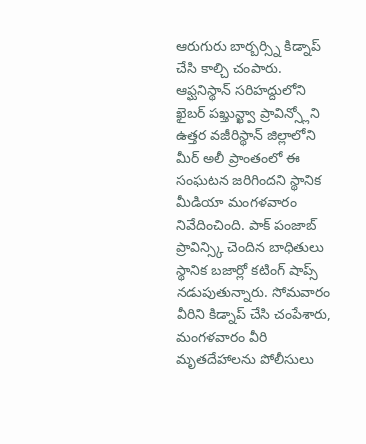ఆరుగురు బార్బర్స్ని కిడ్నాప్ చేసి కాల్చి చంపారు. ఆఫ్ఘనిస్థాన్ సరిహద్దులోని ఖైబర్ పఖ్తున్ఖ్వా ప్రావిన్స్లోని ఉత్తర వజీరిస్థాన్ జిల్లాలోని మీర్ అలీ ప్రాంతంలో ఈ సంఘటన జరిగిందని స్థానిక మీడియా మంగళవారం నివేదించింది. పాక్ పంజాబ్ ప్రావిన్స్కి చెందిన బాధితులు స్థానిక బజార్లో కటింగ్ షాప్స్ నడుపుతున్నారు. సోమవారం వీరిని కిడ్నాప్ చేసి చంపేశారు, మంగళవారం వీరి మృతదేహాలను పోలీసులు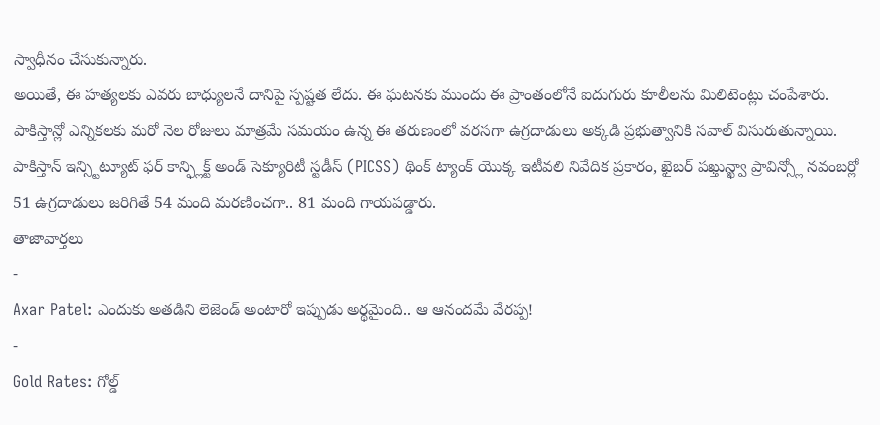స్వాధీనం చేసుకున్నారు.
అయితే, ఈ హత్యలకు ఎవరు బాధ్యులనే దానిపై స్పష్టత లేదు. ఈ ఘటనకు ముందు ఈ ప్రాంతంలోనే ఐదుగురు కూలీలను మిలిటెంట్లు చంపేశారు. పాకిస్తాన్లో ఎన్నికలకు మరో నెల రోజులు మాత్రమే సమయం ఉన్న ఈ తరుణంలో వరసగా ఉగ్రదాడులు అక్కడి ప్రభుత్వానికి సవాల్ విసురుతున్నాయి. పాకిస్తాన్ ఇన్స్టిట్యూట్ ఫర్ కాన్ఫ్లిక్ట్ అండ్ సెక్యూరిటీ స్టడీస్ (PICSS) థింక్ ట్యాంక్ యొక్క ఇటీవలి నివేదిక ప్రకారం, ఖైబర్ పఖ్తున్ఖ్వా ప్రావిన్స్లో నవంబర్లో 51 ఉగ్రదాడులు జరిగితే 54 మంది మరణించగా.. 81 మంది గాయపడ్డారు.
తాజావార్తలు
-
Axar Patel: ఎందుకు అతడిని లెజెండ్ అంటారో ఇప్పుడు అర్థమైంది.. ఆ ఆనందమే వేరప్ప!
-
Gold Rates: గోల్డ్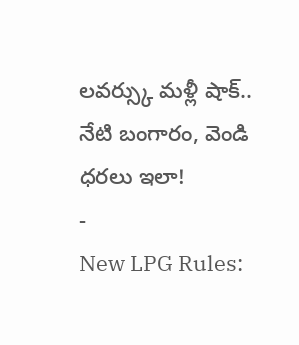లవర్స్కు మళ్లీ షాక్.. నేటి బంగారం, వెండి ధరలు ఇలా!
-
New LPG Rules: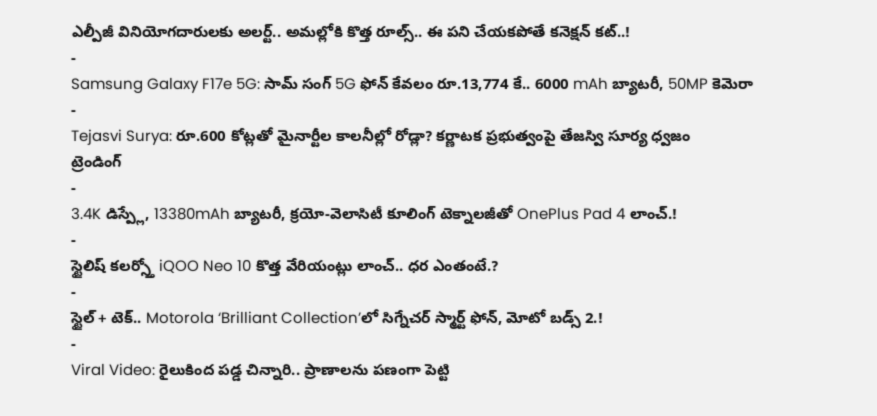ఎల్పీజీ వినియోగదారులకు అలర్ట్.. అమల్లోకి కొత్త రూల్స్.. ఈ పని చేయకపోతే కనెక్షన్ కట్..!
-
Samsung Galaxy F17e 5G: సామ్ సంగ్ 5G ఫోన్ కేవలం రూ.13,774 కే.. 6000 mAh బ్యాటరీ, 50MP కెమెరా
-
Tejasvi Surya: రూ.600 కోట్లతో మైనార్టీల కాలనీల్లో రోడ్లా? కర్ణాటక ప్రభుత్వంపై తేజస్వి సూర్య ధ్వజం
ట్రెండింగ్
-
3.4K డిస్ప్లే, 13380mAh బ్యాటరీ, క్రయో-వెలాసిటీ కూలింగ్ టెక్నాలజీతో OnePlus Pad 4 లాంచ్.!
-
స్టైలిష్ కలర్స్తో iQOO Neo 10 కొత్త వేరియంట్లు లాంచ్.. ధర ఎంతంటే.?
-
స్టైల్ + టెక్.. Motorola ‘Brilliant Collection’లో సిగ్నేచర్ స్మార్ట్ ఫోన్, మోటో బడ్స్ 2.!
-
Viral Video: రైలుకింద పడ్డ చిన్నారి.. ప్రాణాలను పణంగా పెట్టి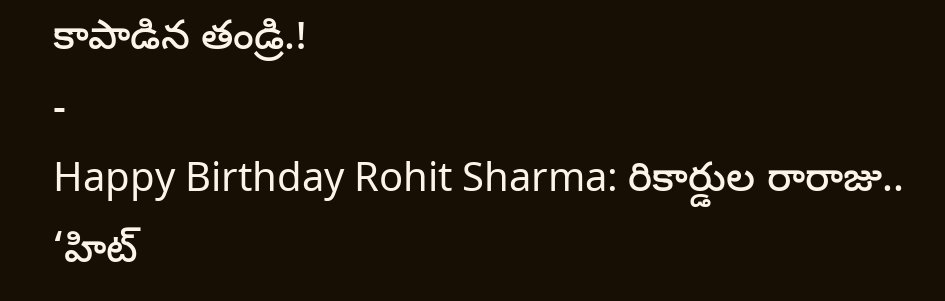కాపాడిన తండ్రి.!
-
Happy Birthday Rohit Sharma: రికార్డుల రారాజు.. ‘హిట్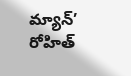మ్యాన్’ రోహిత్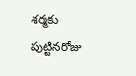శర్మకు పుట్టినరోజు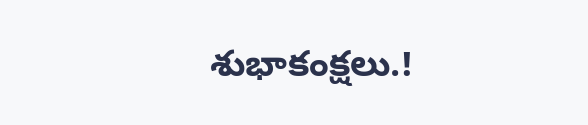శుభాకంక్షలు.!